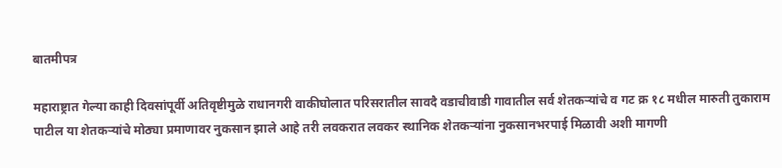बातमीपत्र

महाराष्ट्रात गेल्या काही दिवसांपूर्वी अतिवृष्टीमुळे राधानगरी वाकीघोलात परिसरातील सावदै वडाचीवाडी गावातील सर्व शेतकऱ्यांचे व गट क्र १८ मधील मारुती तुकाराम पाटील या शेतकऱ्यांचे मोठ्या प्रमाणावर नुकसान झाले आहे तरी लवकरात लवकर स्थानिक शेतकऱ्यांना नुकसानभरपाई मिळावी अशी मागणी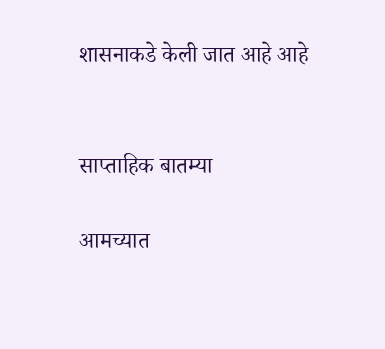शासनाकडे केली जात आहे आहे


साप्ताहिक बातम्या

आमच्यात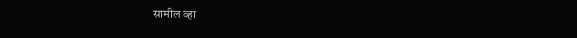सामील व्हा